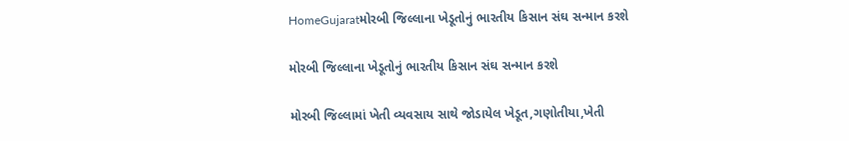HomeGujaratમોરબી જિલ્લાના ખેડૂતોનું ભારતીય કિસાન સંઘ સન્માન કરશે

મોરબી જિલ્લાના ખેડૂતોનું ભારતીય કિસાન સંઘ સન્માન કરશે

મોરબી જિલ્લામાં ખેતી વ્યવસાય સાથે જોડાયેલ ખેડૂત,ગણોતીયા,ખેતી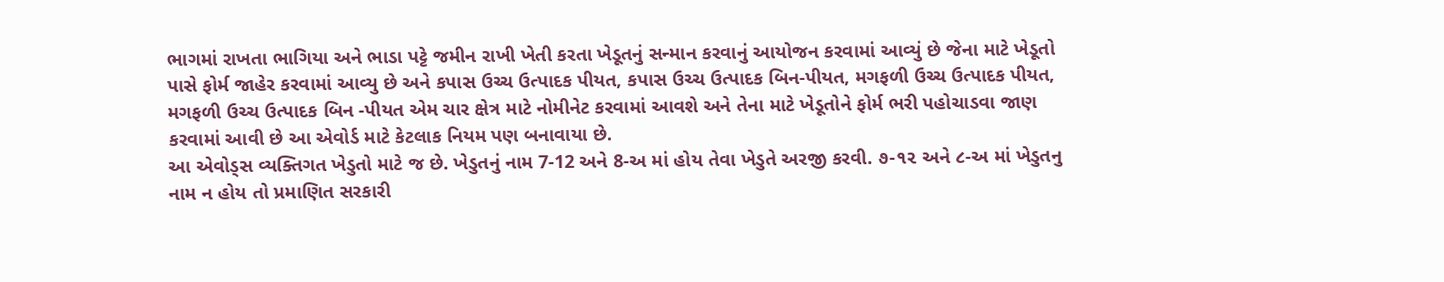ભાગમાં રાખતા ભાગિયા અને ભાડા પટ્ટે જમીન રાખી ખેતી કરતા ખેડૂતનું સન્માન કરવાનું આયોજન કરવામાં આવ્યું છે જેના માટે ખેડૂતો પાસે ફોર્મ જાહેર કરવામાં આવ્યુ છે અને કપાસ ઉચ્ચ ઉત્પાદક પીયત, કપાસ ઉચ્ચ ઉત્પાદક બિન-પીયત, મગફળી ઉચ્ચ ઉત્પાદક પીયત, મગફળી ઉચ્ચ ઉત્પાદક બિન -પીયત એમ ચાર ક્ષેત્ર માટે નોમીનેટ કરવામાં આવશે અને તેના માટે ખેડૂતોને ફોર્મ ભરી પહોચાડવા જાણ કરવામાં આવી છે આ એવોર્ડ માટે કેટલાક નિયમ પણ બનાવાયા છે.
આ એવોડ્સ વ્યક્તિગત ખેડુતો માટે જ છે. ખેડુતનું નામ 7-12 અને 8-અ માં હોય તેવા ખેડુતે અરજી કરવી. ૭-૧૨ અને ૮-અ માં ખેડુતનુ નામ ન હોય તો પ્રમાણિત સરકારી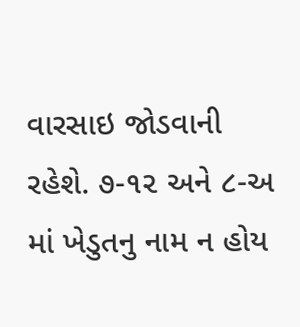વારસાઇ જોડવાની રહેશે. ૭-૧૨ અને ૮-અ માં ખેડુતનુ નામ ન હોય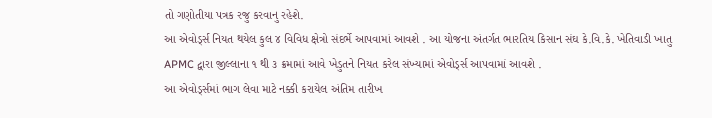તો ગણોતીયા પત્રક રજુ કરવાનુ રહેશે.
આ એવોર્ડ્સ નિયત થયેલ કુલ ૪ વિવિધ ક્ષેત્રો સંદર્ભે આપવામાં આવશે . આ યોજના અંતર્ગત ભારતિય કિસાન સંઘ કે.વિ.કે. ખેતિવાડી ખાતુ APMC દ્વારા જીલ્લાના ૧ થી ૩ ક્રમામાં આવે ખેડુતને નિયત કરેલ સંખ્યામાં એવોર્ડ્સ આપવામાં આવશે .
આ એવોર્ડ્સમાં ભાગ લેવા માટે નક્કી કરાયેલ અંતિમ તારીખ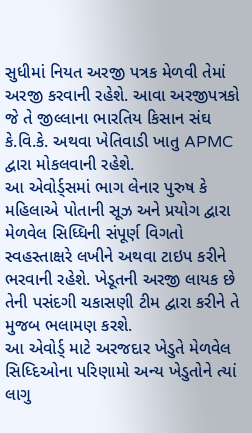સુધીમાં નિયત અરજી પત્રક મેળવી તેમાં અરજી કરવાની રહેશે. આવા અરજીપત્રકો જે તે જીલ્લાના ભારતિય કિસાન સંઘ કે.વિ.કે. અથવા ખેતિવાડી ખાતુ APMC દ્વારા મોકલવાની રહેશે.
આ એવોર્ડ્સમાં ભાગ લેનાર પુરુષ કે મહિલાએ પોતાની સૂઝ અને પ્રયોગ દ્વારા મેળવેલ સિધ્ધિની સંપૂર્ણ વિગતો સ્વહસ્તાક્ષરે લખીને અથવા ટાઇપ કરીને ભરવાની રહેશે. ખેડૂતની અરજી લાયક છે તેની પસંદગી ચકાસણી ટીમ દ્વારા કરીને તે મુજબ ભલામણ કરશે.
આ એવોર્ડ્ માટે અરજદાર ખેડુતે મેળવેલ સિધ્દિઓના પરિણામો અન્ય ખેડુતોને ત્યાં લાગુ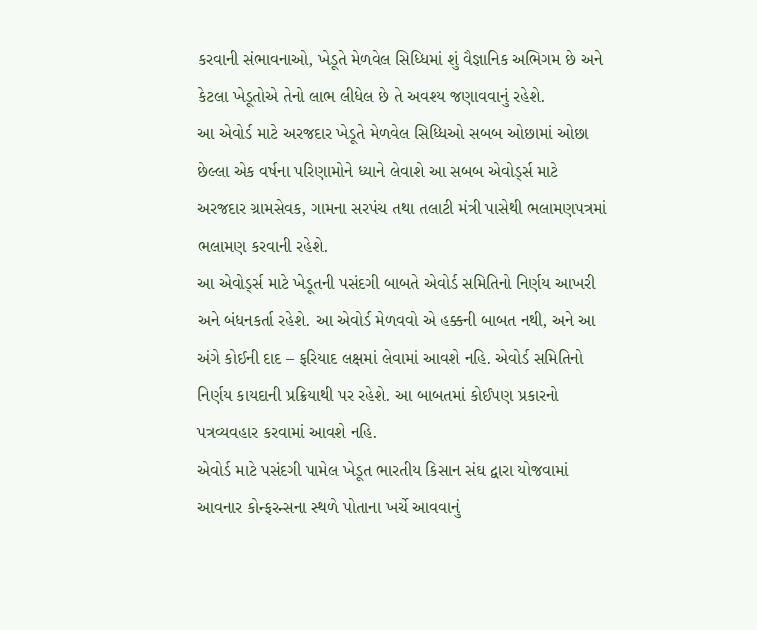કરવાની સંભાવનાઓ, ખેડૂતે મેળવેલ સિધ્ધિમાં શું વૈજ્ઞાનિક અભિગમ છે અને કેટલા ખેડૂતોએ તેનો લાભ લીધેલ છે તે અવશ્ય જણાવવાનું રહેશે.
આ એવોર્ડ માટે અરજદાર ખેડૂતે મેળવેલ સિધ્ધિઓ સબબ ઓછામાં ઓછા છેલ્લા એક વર્ષના પરિણામોને ધ્યાને લેવાશે આ સબબ એવોર્ડ્સ માટે અરજદાર ગ્રામસેવક, ગામના સરપંચ તથા તલાટી મંત્રી પાસેથી ભલામણપત્રમાં ભલામણ કરવાની રહેશે.
આ એવોર્ડ્સ માટે ખેડૂતની પસંદગી બાબતે એવોર્ડ સમિતિનો નિર્ણય આખરી અને બંધનકર્તા રહેશે. આ એવોર્ડ મેળવવો એ હક્કની બાબત નથી, અને આ અંગે કોઈની દાદ – ફરિયાદ લક્ષમાં લેવામાં આવશે નહિ. એવોર્ડ સમિતિનો નિર્ણય કાયદાની પ્રક્રિયાથી પર રહેશે. આ બાબતમાં કોઈપણ પ્રકારનો પત્રવ્યવહાર કરવામાં આવશે નહિ.
એવોર્ડ માટે પસંદગી પામેલ ખેડૂત ભારતીય કિસાન સંઘ દ્વારા યોજવામાં આવનાર કોન્ફરન્સના સ્થળે પોતાના ખર્ચે આવવાનું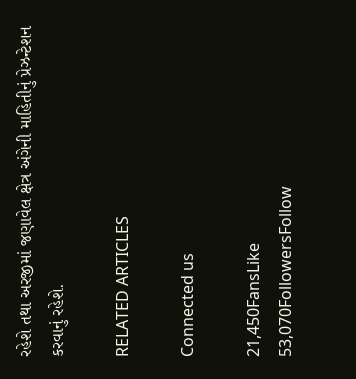રહેશે તથા અરજીમાં જણાવેલ ક્ષેત્ર અંગેની માહિતીનું પ્રેઝન્ટેશન કરવાનું રહેશે.

RELATED ARTICLES

Connected us

21,450FansLike
53,070FollowersFollow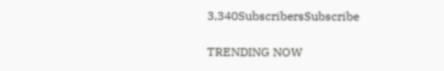3,340SubscribersSubscribe

TRENDING NOW